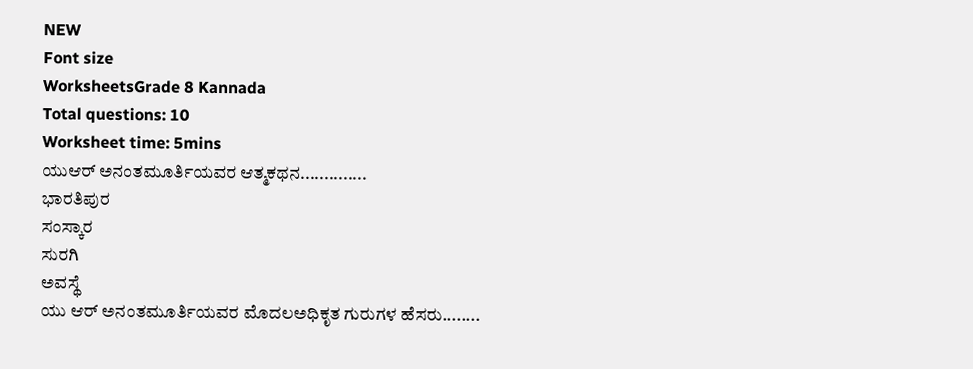NEW
Font size
WorksheetsGrade 8 Kannada
Total questions: 10
Worksheet time: 5mins
ಯುಆರ್ ಅನಂತಮೂರ್ತಿಯವರ ಆತ್ಮಕಥನ..............
ಭಾರತಿಪುರ
ಸಂಸ್ಕಾರ
ಸುರಗಿ
ಅವಸ್ಥೆ
ಯು ಆರ್ ಅನಂತಮೂರ್ತಿಯವರ ಮೊದಲಅಧಿಕೃತ ಗುರುಗಳ ಹೆಸರು........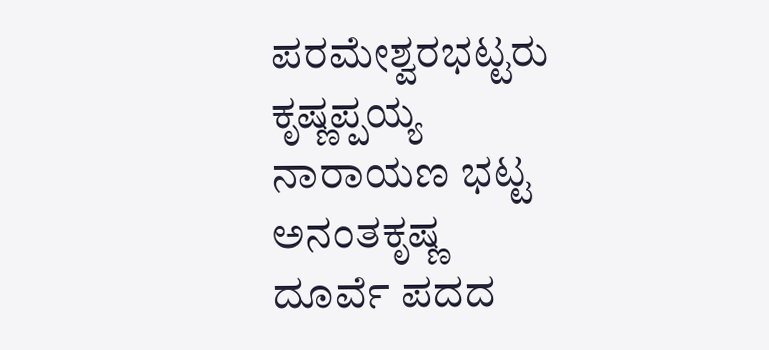ಪರಮೇಶ್ವರಭಟ್ಟರು
ಕೃಷ್ಣಪ್ಪಯ್ಯ
ನಾರಾಯಣ ಭಟ್ಟ
ಅನಂತಕೃಷ್ಣ
ದೂರ್ವೆ ಪದದ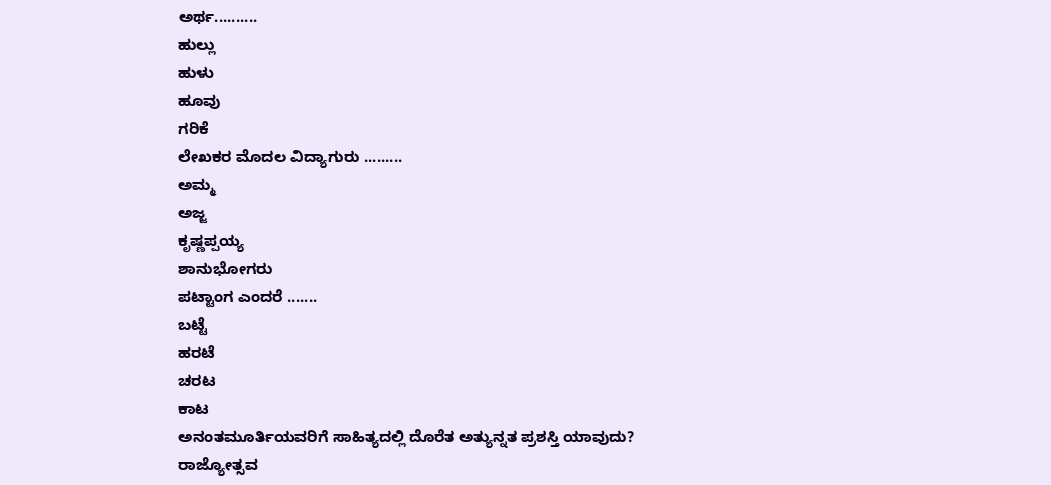ಅರ್ಥ..........
ಹುಲ್ಲು
ಹುಳು
ಹೂವು
ಗರಿಕೆ
ಲೇಖಕರ ಮೊದಲ ವಿದ್ಯಾಗುರು .........
ಅಮ್ಮ
ಅಜ್ಜ
ಕೃಷ್ಣಪ್ಪಯ್ಯ
ಶಾನುಭೋಗರು
ಪಟ್ಟಾಂಗ ಎಂದರೆ .......
ಬಟ್ಟೆ
ಹರಟೆ
ಚರಟ
ಕಾಟ
ಅನಂತಮೂರ್ತಿಯವರಿಗೆ ಸಾಹಿತ್ಯದಲ್ಲಿ ದೊರೆತ ಅತ್ಯುನ್ನತ ಪ್ರಶಸ್ತಿ ಯಾವುದು?
ರಾಜ್ಯೋತ್ಸವ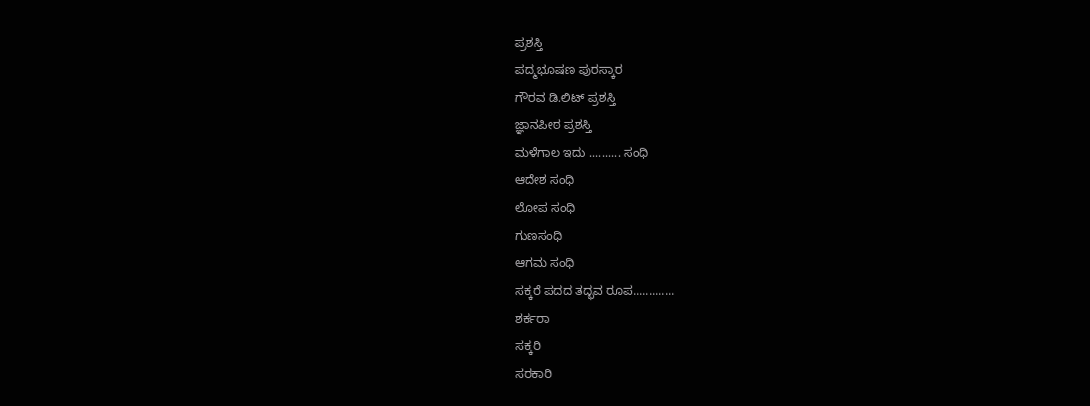ಪ್ರಶಸ್ತಿ
ಪದ್ಮಭೂಷಣ ಪುರಸ್ಕಾರ
ಗೌರವ ಡಿ.ಲಿಟ್ ಪ್ರಶಸ್ತಿ
ಜ್ಞಾನಪೀಠ ಪ್ರಶಸ್ತಿ
ಮಳೆಗಾಲ ಇದು .......... ಸಂಧಿ
ಆದೇಶ ಸಂಧಿ
ಲೋಪ ಸಂಧಿ
ಗುಣಸಂಧಿ
ಆಗಮ ಸಂಧಿ
ಸಕ್ಕರೆ ಪದದ ತದ್ಭವ ರೂಪ.............
ಶರ್ಕರಾ
ಸಕ್ಕರಿ
ಸರಕಾರಿ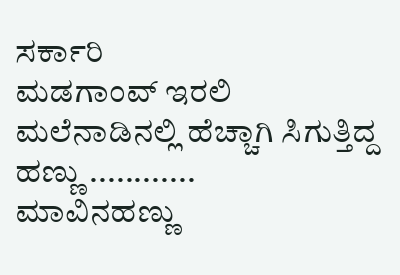ಸರ್ಕಾರಿ
ಮಡಗಾಂವ್ ಇರಲಿ ಮಲೆನಾಡಿನಲ್ಲಿ ಹೆಚ್ಚಾಗಿ ಸಿಗುತ್ತಿದ್ದ ಹಣ್ಣು ............
ಮಾವಿನಹಣ್ಣು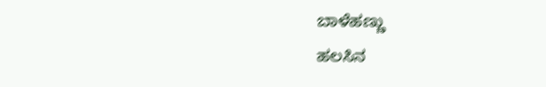ಬಾಳೆಹಣ್ಣು
ಹಲಸಿನ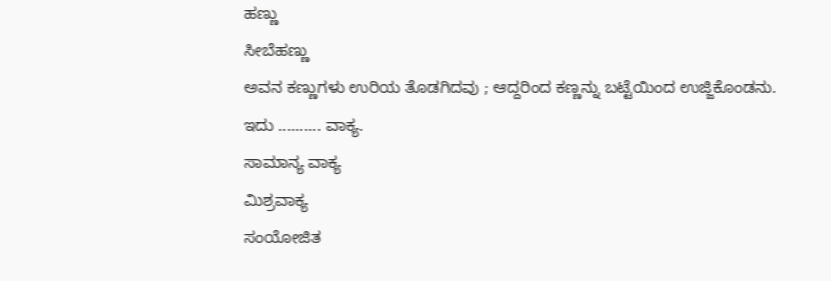ಹಣ್ಣು
ಸೀಬೆಹಣ್ಣು
ಅವನ ಕಣ್ಣುಗಳು ಉರಿಯ ತೊಡಗಿದವು ; ಆದ್ದರಿಂದ ಕಣ್ಣನ್ನು ಬಟ್ಟೆಯಿಂದ ಉಜ್ಜಿಕೊಂಡನು. ಇದು .......... ವಾಕ್ಯ.
ಸಾಮಾನ್ಯ ವಾಕ್ಯ
ಮಿಶ್ರವಾಕ್ಯ
ಸಂಯೋಜಿತ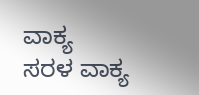ವಾಕ್ಯ
ಸರಳ ವಾಕ್ಯ